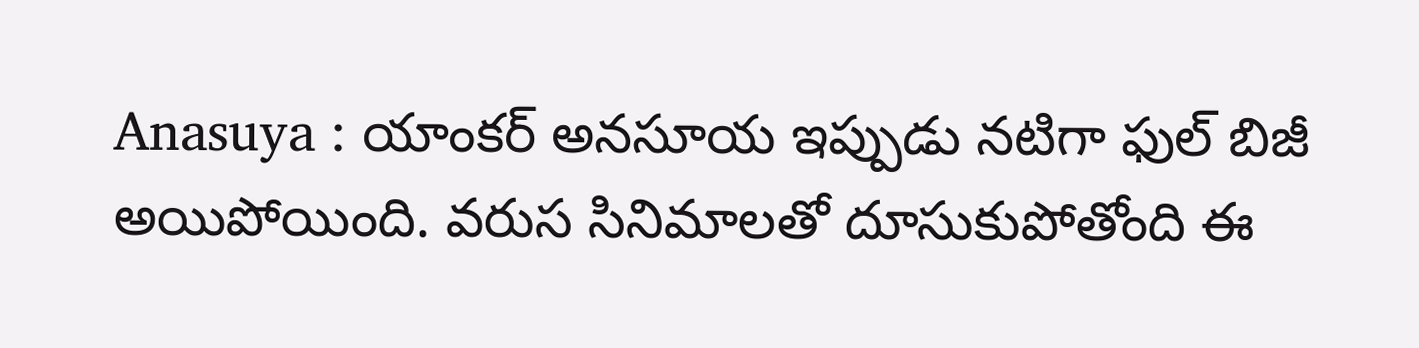Anasuya : యాంకర్ అనసూయ ఇప్పుడు నటిగా ఫుల్ బిజీ అయిపోయింది. వరుస సినిమాలతో దూసుకుపోతోంది ఈ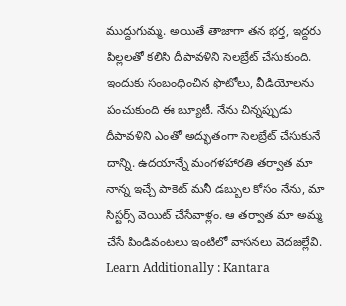ముద్దుగుమ్మ. అయితే తాజాగా తన భర్త, ఇద్దరు పిల్లలతో కలిసి దీపావళిని సెలబ్రేట్ చేసుకుంది. ఇందుకు సంబంధించిన ఫొటోలు, వీడియోలను పంచుకుంది ఈ బ్యూటీ. నేను చిన్నప్పుడు దీపావళిని ఎంతో అద్భుతంగా సెలబ్రేట్ చేసుకునే దాన్ని. ఉదయాన్నే మంగళహారతి తర్వాత మా నాన్న ఇచ్చే పాకెట్ మనీ డబ్బుల కోసం నేను, మా సిస్టర్స్ వెయిట్ చేసేవాళ్లం. ఆ తర్వాత మా అమ్మ చేసే పిండివంటలు ఇంటిలో వాసనలు వెదజల్లేవి.
Learn Additionally : Kantara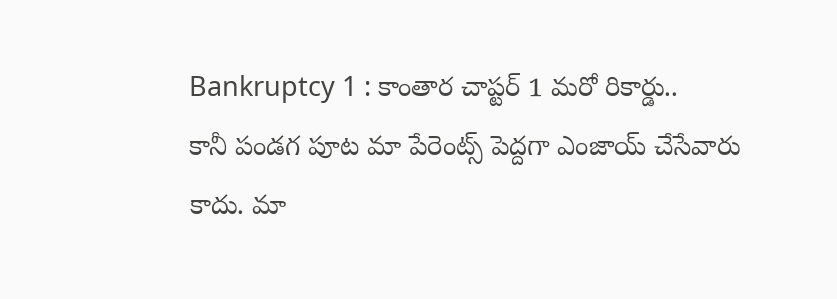Bankruptcy 1 : కాంతార చాప్టర్ 1 మరో రికార్డు..
కానీ పండగ పూట మా పేరెంట్స్ పెద్దగా ఎంజాయ్ చేసేవారు కాదు. మా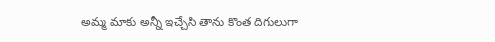అమ్మ మాకు అన్నీ ఇచ్చేసి తాను కొంత దిగులుగా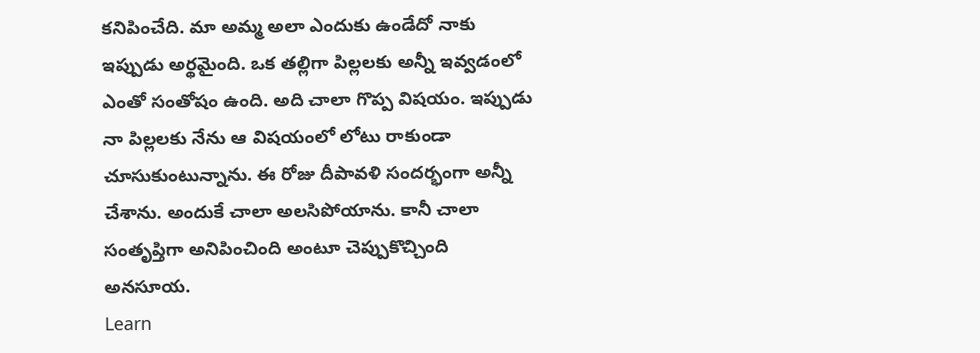కనిపించేది. మా అమ్మ అలా ఎందుకు ఉండేదో నాకు ఇప్పుడు అర్థమైంది. ఒక తల్లిగా పిల్లలకు అన్నీ ఇవ్వడంలో ఎంతో సంతోషం ఉంది. అది చాలా గొప్ప విషయం. ఇప్పుడు నా పిల్లలకు నేను ఆ విషయంలో లోటు రాకుండా చూసుకుంటున్నాను. ఈ రోజు దీపావళి సందర్భంగా అన్నీ చేశాను. అందుకే చాలా అలసిపోయాను. కానీ చాలా సంతృప్తిగా అనిపించింది అంటూ చెప్పుకొచ్చింది అనసూయ.
Learn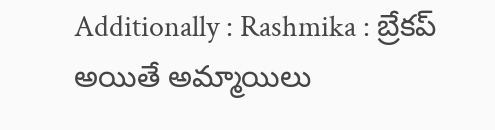Additionally : Rashmika : బ్రేకప్ అయితే అమ్మాయిలు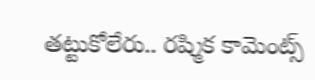తట్టుకోలేరు.. రష్మిక కామెంట్స్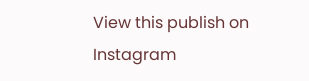View this publish on Instagram